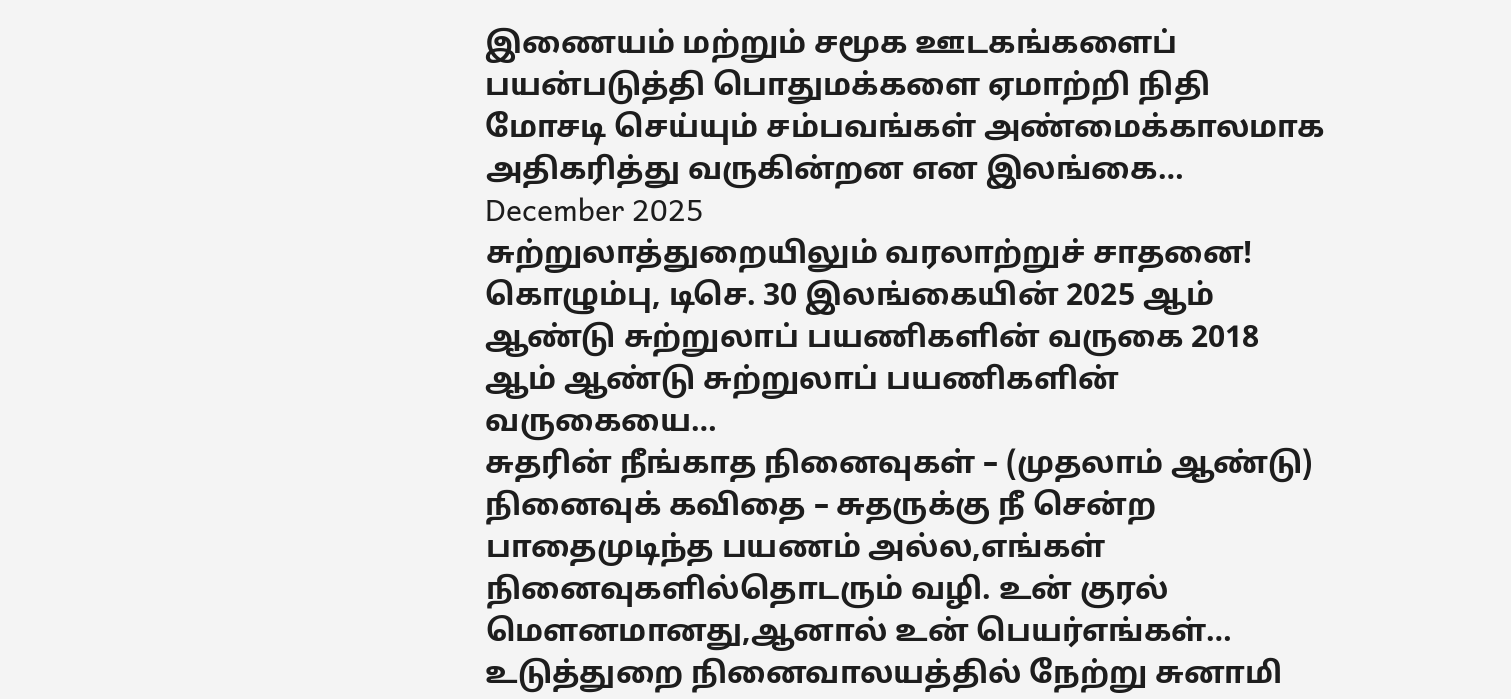இணையம் மற்றும் சமூக ஊடகங்களைப் பயன்படுத்தி பொதுமக்களை ஏமாற்றி நிதி மோசடி செய்யும் சம்பவங்கள் அண்மைக்காலமாக அதிகரித்து வருகின்றன என இலங்கை…
December 2025
சுற்றுலாத்துறையிலும் வரலாற்றுச் சாதனை!
கொழும்பு, டிசெ. 30 இலங்கையின் 2025 ஆம் ஆண்டு சுற்றுலாப் பயணிகளின் வருகை 2018 ஆம் ஆண்டு சுற்றுலாப் பயணிகளின் வருகையை…
சுதரின் நீங்காத நினைவுகள் – (முதலாம் ஆண்டு)
நினைவுக் கவிதை – சுதருக்கு நீ சென்ற பாதைமுடிந்த பயணம் அல்ல,எங்கள் நினைவுகளில்தொடரும் வழி. உன் குரல் மௌனமானது,ஆனால் உன் பெயர்எங்கள்…
உடுத்துறை நினைவாலயத்தில் நேற்று சுனாமி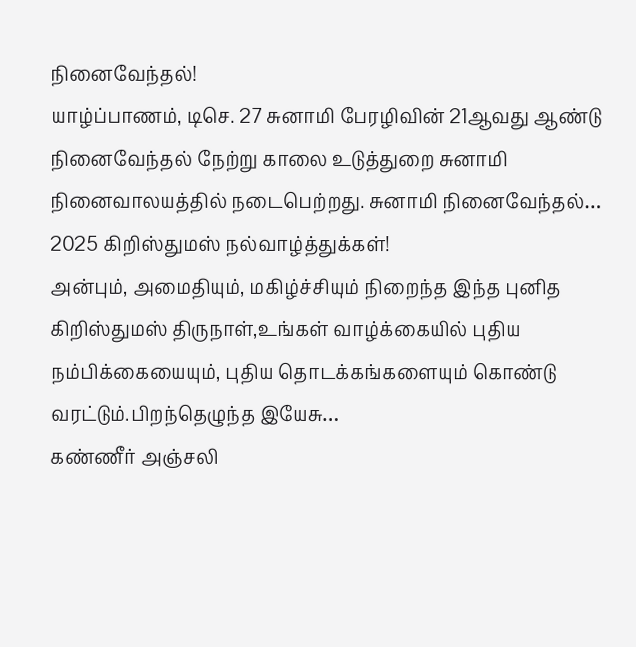நினைவேந்தல்!
யாழ்ப்பாணம், டிசெ. 27 சுனாமி பேரழிவின் 21ஆவது ஆண்டு நினைவேந்தல் நேற்று காலை உடுத்துறை சுனாமி நினைவாலயத்தில் நடைபெற்றது. சுனாமி நினைவேந்தல்…
2025 கிறிஸ்துமஸ் நல்வாழ்த்துக்கள்!
அன்பும், அமைதியும், மகிழ்ச்சியும் நிறைந்த இந்த புனித கிறிஸ்துமஸ் திருநாள்,உங்கள் வாழ்க்கையில் புதிய நம்பிக்கையையும், புதிய தொடக்கங்களையும் கொண்டு வரட்டும்.பிறந்தெழுந்த இயேசு…
கண்ணீர் அஞ்சலி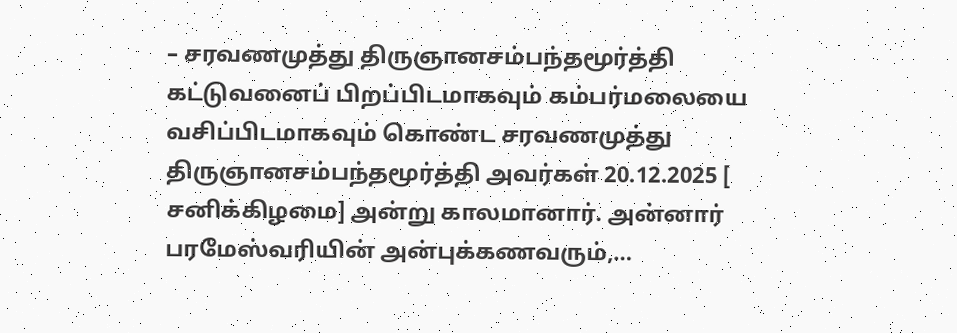– சரவணமுத்து திருஞானசம்பந்தமூர்த்தி
கட்டுவனைப் பிறப்பிடமாகவும் கம்பர்மலையை வசிப்பிடமாகவும் கொண்ட சரவணமுத்து திருஞானசம்பந்தமூர்த்தி அவர்கள் 20.12.2025 [ சனிக்கிழமை] அன்று காலமானார். அன்னார் பரமேஸ்வரியின் அன்புக்கணவரும்,…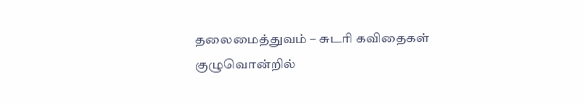தலைமைத்துவம் – சுடரி கவிதைகள்
குழுவொன்றில்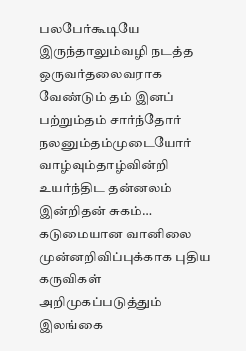பலபேர்கூடியே இருந்தாலும்வழி நடத்த ஒருவர்தலைவராக வேண்டும் தம் இனப் பற்றும்தம் சார்ந்தோர் நலனும்தம்முடையோர் வாழ்வும்தாழ்வின்றி உயர்ந்திட தன்னலம் இன்றிதன் சுகம்…
கடுமையான வானிலை முன்னறிவிப்புக்காக புதிய கருவிகள் அறிமுகப்படுத்தும் இலங்கை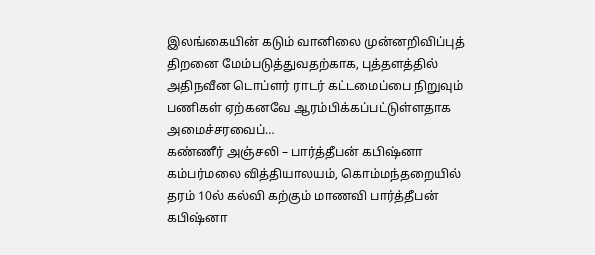இலங்கையின் கடும் வானிலை முன்னறிவிப்புத் திறனை மேம்படுத்துவதற்காக, புத்தளத்தில் அதிநவீன டொப்ளர் ராடர் கட்டமைப்பை நிறுவும் பணிகள் ஏற்கனவே ஆரம்பிக்கப்பட்டுள்ளதாக அமைச்சரவைப்…
கண்ணீர் அஞ்சலி – பார்த்தீபன் கபிஷ்னா
கம்பர்மலை வித்தியாலயம், கொம்மந்தறையில் தரம் 10ல் கல்வி கற்கும் மாணவி பார்த்தீபன் கபிஷ்னா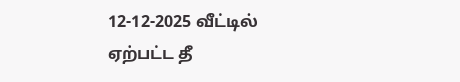12-12-2025 வீட்டில் ஏற்பட்ட தீ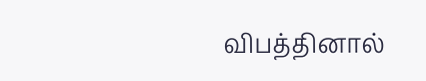விபத்தினால்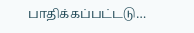பாதிக்கப்பட்டடு…